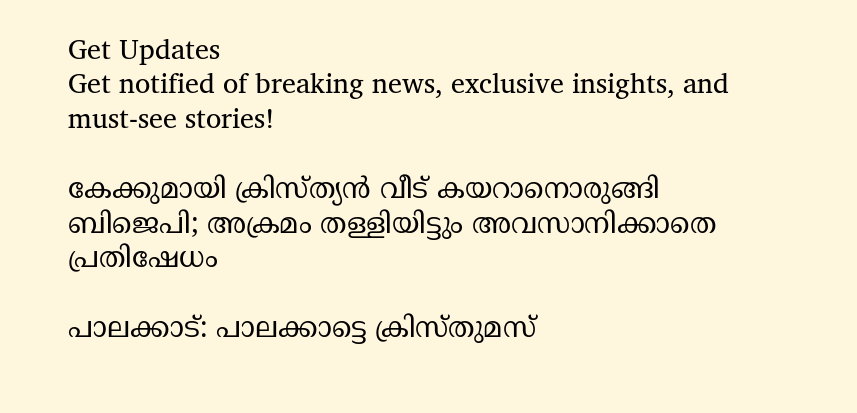Get Updates
Get notified of breaking news, exclusive insights, and must-see stories!

കേക്കുമായി ക്രിസ്ത്യന്‍ വീട് കയറാനൊരുങ്ങി ബിജെപി; അക്രമം തള്ളിയിട്ടും അവസാനിക്കാതെ പ്രതിഷേധം

പാലക്കാട്: പാലക്കാട്ടെ ക്രിസ്തുമസ്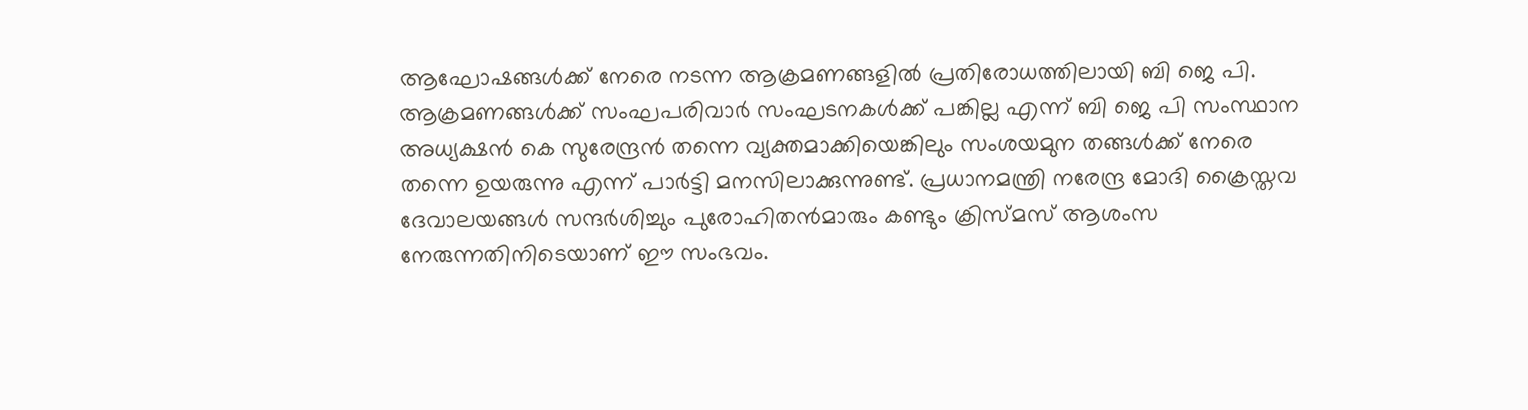ആഘോഷങ്ങള്‍ക്ക് നേരെ നടന്ന ആക്രമണങ്ങളില്‍ പ്രതിരോധത്തിലായി ബി ജെ പി. ആക്രമണങ്ങള്‍ക്ക് സംഘപരിവാര്‍ സംഘടനകള്‍ക്ക് പങ്കില്ല എന്ന് ബി ജെ പി സംസ്ഥാന അധ്യക്ഷന്‍ കെ സുരേന്ദ്രന്‍ തന്നെ വ്യക്തമാക്കിയെങ്കിലും സംശയമുന തങ്ങള്‍ക്ക് നേരെ തന്നെ ഉയരുന്നു എന്ന് പാര്‍ട്ടി മനസിലാക്കുന്നുണ്ട്. പ്രധാനമന്ത്രി നരേന്ദ്ര മോദി ക്രൈസ്തവ ദേവാലയങ്ങള്‍ സന്ദര്‍ശിച്ചും പുരോഹിതന്‍മാരും കണ്ടും ക്രിസ്മസ് ആശംസ നേരുന്നതിനിടെയാണ് ഈ സംഭവം.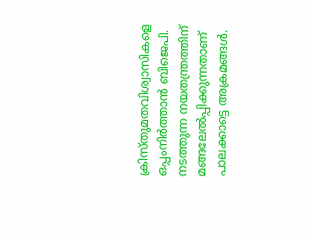ക്രിസ്തുമതവിശ്വാസികളെ ഒപ്പംനിര്‍ത്താന്‍ ബിജെപി. നടത്തുന്ന നയതന്ത്രത്തിന് മങ്ങലേല്‍പ്പിക്കുന്നതാണ് പാലക്കാട്ടെ അക്രമങ്ങള്‍.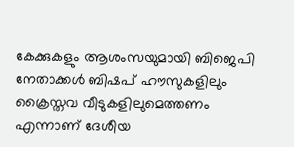കേക്കുകളും ആശംസയുമായി ബിജെപി നേതാക്കള്‍ ബിഷപ് ഹൗസുകളിലും ക്രൈസ്തവ വീടുകളിലുമെത്തണം എന്നാണ് ദേശീയ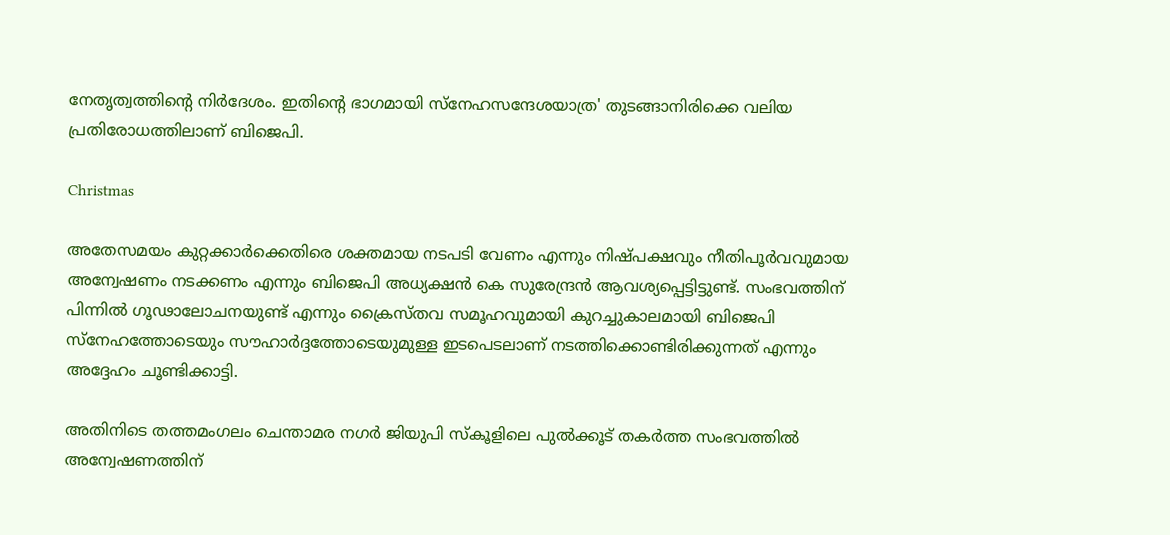നേതൃത്വത്തിന്റെ നിര്‍ദേശം. ഇതിന്റെ ഭാഗമായി സ്നേഹസന്ദേശയാത്ര' തുടങ്ങാനിരിക്കെ വലിയ പ്രതിരോധത്തിലാണ് ബിജെപി.

Christmas

അതേസമയം കുറ്റക്കാര്‍ക്കെതിരെ ശക്തമായ നടപടി വേണം എന്നും നിഷ്പക്ഷവും നീതിപൂര്‍വവുമായ അന്വേഷണം നടക്കണം എന്നും ബിജെപി അധ്യക്ഷന്‍ കെ സുരേന്ദ്രന്‍ ആവശ്യപ്പെട്ടിട്ടുണ്ട്. സംഭവത്തിന് പിന്നില്‍ ഗൂഢാലോചനയുണ്ട് എന്നും ക്രൈസ്തവ സമൂഹവുമായി കുറച്ചുകാലമായി ബിജെപി സ്നേഹത്തോടെയും സൗഹാര്‍ദ്ദത്തോടെയുമുള്ള ഇടപെടലാണ് നടത്തിക്കൊണ്ടിരിക്കുന്നത് എന്നും അദ്ദേഹം ചൂണ്ടിക്കാട്ടി.

അതിനിടെ തത്തമംഗലം ചെന്താമര നഗര്‍ ജിയുപി സ്‌കൂളിലെ പുല്‍ക്കൂട് തകര്‍ത്ത സംഭവത്തില്‍ അന്വേഷണത്തിന്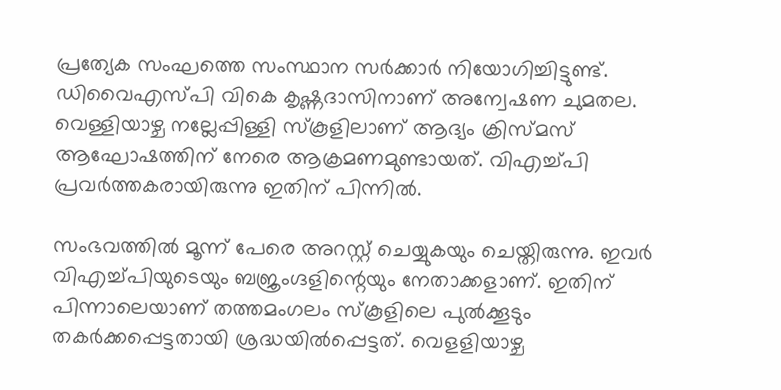പ്രത്യേക സംഘത്തെ സംസ്ഥാന സര്‍ക്കാര്‍ നിയോഗിച്ചിട്ടുണ്ട്. ഡിവൈഎസ്പി വികെ കൃഷ്ണദാസിനാണ് അന്വേഷണ ചുമതല. വെള്ളിയാഴ്ച നല്ലേപ്പിള്ളി സ്‌കൂളിലാണ് ആദ്യം ക്രിസ്മസ് ആഘോഷത്തിന് നേരെ ആക്രമണമുണ്ടായത്. വിഎച്ച്പി പ്രവര്‍ത്തകരായിരുന്നു ഇതിന് പിന്നില്‍.

സംഭവത്തില്‍ മൂന്ന് പേരെ അറസ്റ്റ് ചെയ്യുകയും ചെയ്തിരുന്നു. ഇവര്‍ വിഎച്ച്പിയുടെയും ബജ്രംഗ്ദളിന്റെയും നേതാക്കളാണ്. ഇതിന് പിന്നാലെയാണ് തത്തമംഗലം സ്‌കൂളിലെ പുല്‍ക്കൂടും തകര്‍ക്കപ്പെട്ടതായി ശ്രദ്ധയില്‍പ്പെട്ടത്. വെളളിയാഴ്ച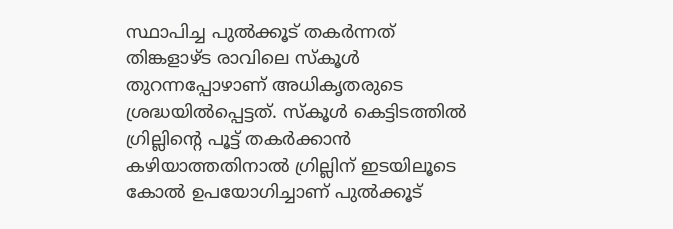സ്ഥാപിച്ച പുല്‍ക്കൂട് തകര്‍ന്നത് തിങ്കളാഴ്ട രാവിലെ സ്‌കൂള്‍ തുറന്നപ്പോഴാണ് അധികൃതരുടെ ശ്രദ്ധയില്‍പ്പെട്ടത്. സ്‌കൂള്‍ കെട്ടിടത്തില്‍ ഗ്രില്ലിന്റെ പൂട്ട് തകര്‍ക്കാന്‍ കഴിയാത്തതിനാല്‍ ഗ്രില്ലിന് ഇടയിലൂടെ കോല്‍ ഉപയോഗിച്ചാണ് പുല്‍ക്കൂട്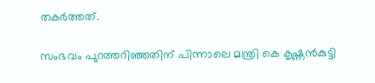തകര്‍ത്തത്.

സംഭവം പുറത്തറിഞ്ഞതിന് പിന്നാലെ മന്ത്രി കെ കൃഷ്ണന്‍കുട്ടി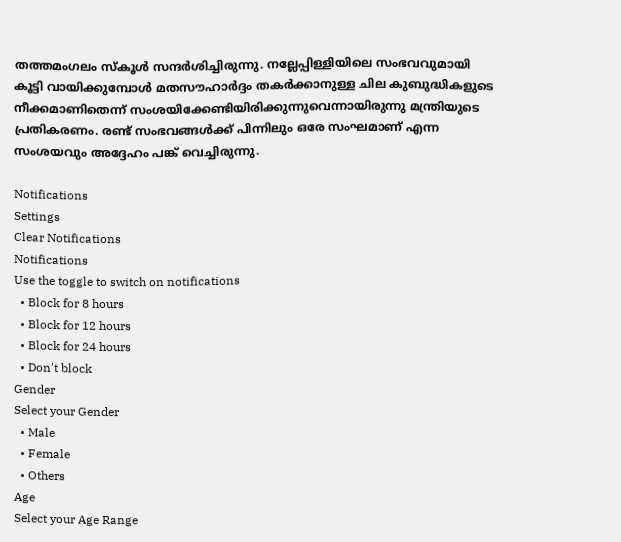തത്തമംഗലം സ്‌കൂള്‍ സന്ദര്‍ശിച്ചിരുന്നു. നല്ലേപ്പിള്ളിയിലെ സംഭവവുമായി കൂട്ടി വായിക്കുമ്പോള്‍ മതസൗഹാര്‍ദ്ദം തകര്‍ക്കാനുള്ള ചില കുബുദ്ധികളുടെ നീക്കമാണിതെന്ന് സംശയിക്കേണ്ടിയിരിക്കുന്നുവെന്നായിരുന്നു മന്ത്രിയുടെ പ്രതികരണം. രണ്ട് സംഭവങ്ങള്‍ക്ക് പിന്നിലും ഒരേ സംഘമാണ് എന്ന സംശയവും അദ്ദേഹം പങ്ക് വെച്ചിരുന്നു.

Notifications
Settings
Clear Notifications
Notifications
Use the toggle to switch on notifications
  • Block for 8 hours
  • Block for 12 hours
  • Block for 24 hours
  • Don't block
Gender
Select your Gender
  • Male
  • Female
  • Others
Age
Select your Age Range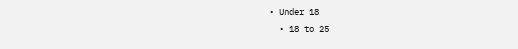• Under 18
  • 18 to 25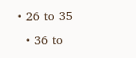• 26 to 35
  • 36 to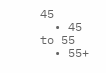45
  • 45 to 55
  • 55+